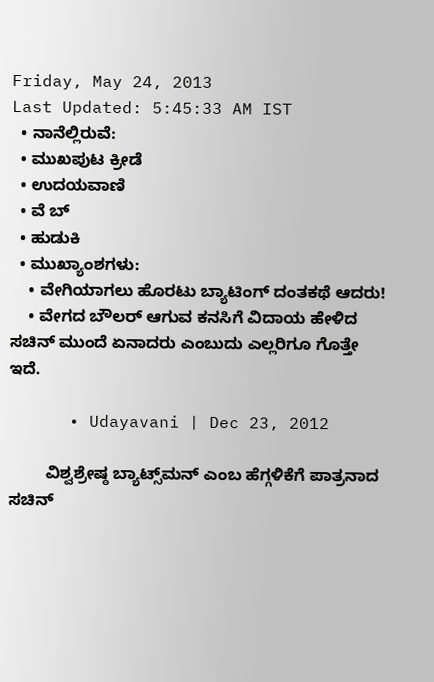Friday, May 24, 2013
Last Updated: 5:45:33 AM IST
  • ನಾನೆಲ್ಲಿರುವೆ:
  • ಮುಖಪುಟ ಕ್ರೀಡೆ
  • ಉದಯವಾಣಿ
  • ವೆ ಬ್
  • ಹುಡುಕಿ
  • ಮುಖ್ಯಾಂಶಗಳು:
    • ವೇಗಿಯಾಗಲು ಹೊರಟು ಬ್ಯಾಟಿಂಗ್‌ ದಂತಕಥೆ ಆದರು!
    • ವೇಗದ ಬೌಲರ್‌ ಆಗುವ ಕನಸಿಗೆ ವಿದಾಯ ಹೇಳಿದ ಸಚಿನ್‌ ಮುಂದೆ ಏನಾದರು ಎಂಬುದು ಎಲ್ಲರಿಗೂ ಗೊತ್ತೇ ಇದೆ.

      • Udayavani | Dec 23, 2012

        ವಿಶ್ವಶ್ರೇಷ್ಠ ಬ್ಯಾಟ್ಸ್‌ಮನ್‌ ಎಂಬ ಹೆಗ್ಗಳಿಕೆಗೆ ಪಾತ್ರನಾದ ಸಚಿನ್‌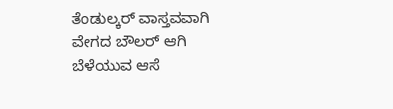ತೆಂಡುಲ್ಕರ್‌ ವಾಸ್ತವವಾಗಿ ವೇಗದ ಬೌಲರ್‌ ಆಗಿ ಬೆಳೆಯುವ ಆಸೆ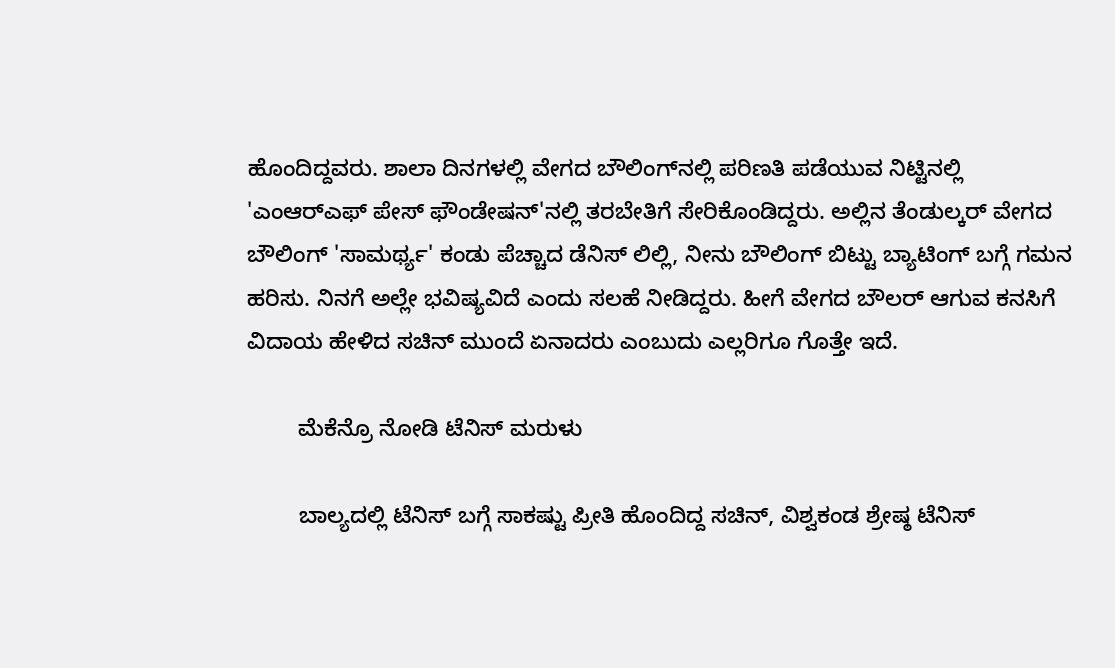ಹೊಂದಿದ್ದವರು. ಶಾಲಾ ದಿನಗಳಲ್ಲಿ ವೇಗದ ಬೌಲಿಂಗ್‌ನಲ್ಲಿ ಪರಿಣತಿ ಪಡೆಯುವ ನಿಟ್ಟಿನಲ್ಲಿ 'ಎಂಆರ್‌ಎಫ್ ಪೇಸ್‌ ಫೌಂಡೇಷನ್‌'ನಲ್ಲಿ ತರಬೇತಿಗೆ ಸೇರಿಕೊಂಡಿದ್ದರು. ಅಲ್ಲಿನ ತೆಂಡುಲ್ಕರ್‌ ವೇಗದ ಬೌಲಿಂಗ್‌ 'ಸಾಮರ್ಥ್ಯ' ಕಂಡು ಪೆಚ್ಚಾದ ಡೆನಿಸ್‌ ಲಿಲ್ಲಿ, ನೀನು ಬೌಲಿಂಗ್‌ ಬಿಟ್ಟು ಬ್ಯಾಟಿಂಗ್‌ ಬಗ್ಗೆ ಗಮನ ಹರಿಸು. ನಿನಗೆ ಅಲ್ಲೇ ಭವಿಷ್ಯವಿದೆ ಎಂದು ಸಲಹೆ ನೀಡಿದ್ದರು. ಹೀಗೆ ವೇಗದ ಬೌಲರ್‌ ಆಗುವ ಕನಸಿಗೆ ವಿದಾಯ ಹೇಳಿದ ಸಚಿನ್‌ ಮುಂದೆ ಏನಾದರು ಎಂಬುದು ಎಲ್ಲರಿಗೂ ಗೊತ್ತೇ ಇದೆ.

        ಮೆಕೆನ್ರೊ ನೋಡಿ ಟೆನಿಸ್‌ ಮರುಳು

        ಬಾಲ್ಯದಲ್ಲಿ ಟೆನಿಸ್‌ ಬಗ್ಗೆ ಸಾಕಷ್ಟು ಪ್ರೀತಿ ಹೊಂದಿದ್ದ ಸಚಿನ್‌, ವಿಶ್ವಕಂಡ ಶ್ರೇಷ್ಠ ಟೆನಿಸ್‌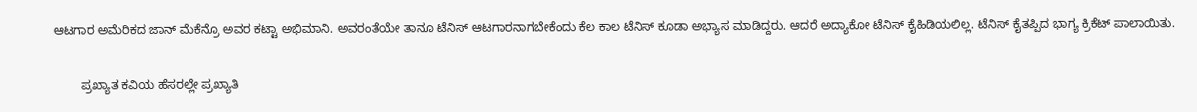ಆಟಗಾರ ಅಮೆರಿಕದ ಜಾನ್‌ ಮೆಕೆನ್ರೊ ಅವರ ಕಟ್ಟಾ ಅಭಿಮಾನಿ. ಅವರಂತೆಯೇ ತಾನೂ ಟೆನಿಸ್‌ ಆಟಗಾರನಾಗಬೇಕೆಂದು ಕೆಲ ಕಾಲ ಟೆನಿಸ್‌ ಕೂಡಾ ಅಭ್ಯಾಸ ಮಾಡಿದ್ದರು. ಆದರೆ ಅದ್ಯಾಕೋ ಟೆನಿಸ್‌ ಕೈಹಿಡಿಯಲಿಲ್ಲ. ಟೆನಿಸ್‌ ಕೈತಪ್ಪಿದ ಭಾಗ್ಯ ಕ್ರಿಕೆಟ್‌ ಪಾಲಾಯಿತು.

        ಪ್ರಖ್ಯಾತ ಕವಿಯ ಹೆಸರಲ್ಲೇ ಪ್ರಖ್ಯಾತಿ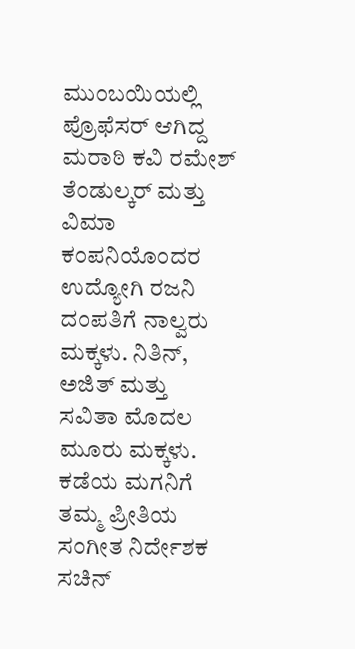ಮುಂಬಯಿಯಲ್ಲಿ ಪ್ರೊಫೆಸರ್‌ ಆಗಿದ್ದ ಮರಾಠಿ ಕವಿ ರಮೇಶ್‌ ತೆಂಡುಲ್ಕರ್‌ ಮತ್ತು ವಿಮಾ ಕಂಪನಿಯೊಂದರ ಉದ್ಯೋಗಿ ರಜನಿ ದಂಪತಿಗೆ ನಾಲ್ವರು ಮಕ್ಕಳು. ನಿತಿನ್‌, ಅಜಿತ್‌ ಮತ್ತು ಸವಿತಾ ಮೊದಲ ಮೂರು ಮಕ್ಕಳು. ಕಡೆಯ ಮಗನಿಗೆ ತಮ್ಮ ಪ್ರೀತಿಯ ಸಂಗೀತ ನಿರ್ದೇಶಕ ಸಚಿನ್‌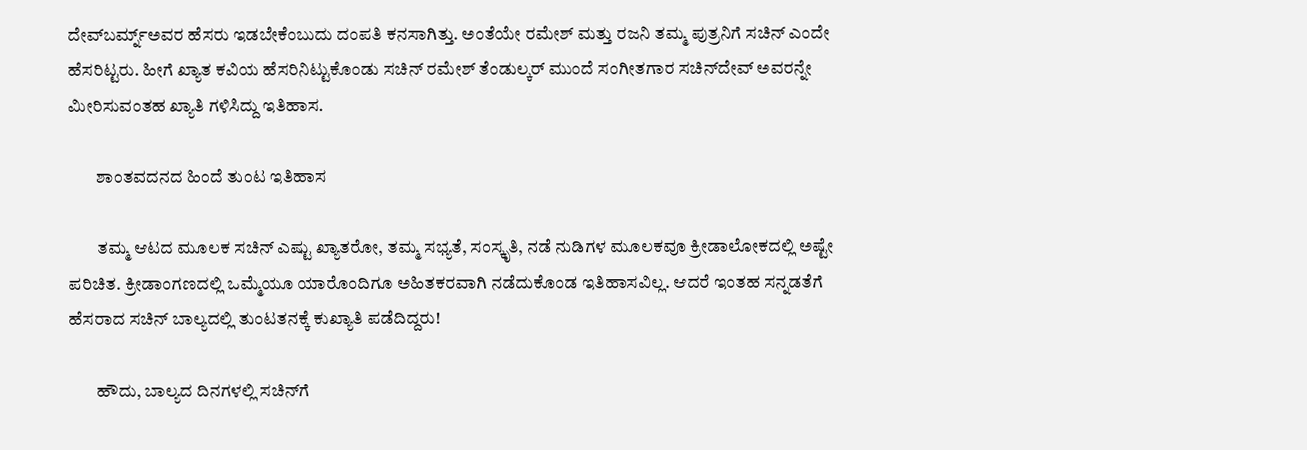ದೇವ್‌ಬರ್ಮ್ನ್‌ಅವರ ಹೆಸರು ಇಡಬೇಕೆಂಬುದು ದಂಪತಿ ಕನಸಾಗಿತ್ತು. ಅಂತೆಯೇ ರಮೇಶ್‌ ಮತ್ತು ರಜನಿ ತಮ್ಮ ಪುತ್ರನಿಗೆ ಸಚಿನ್‌ ಎಂದೇ ಹೆಸರಿಟ್ಟರು. ಹೀಗೆ ಖ್ಯಾತ ಕವಿಯ ಹೆಸರಿನಿಟ್ಟುಕೊಂಡು ಸಚಿನ್‌ ರಮೇಶ್‌ ತೆಂಡುಲ್ಕರ್‌ ಮುಂದೆ ಸಂಗೀತಗಾರ ಸಚಿನ್‌ದೇವ್‌ ಅವರನ್ನೇ ಮೀರಿಸುವಂತಹ ಖ್ಯಾತಿ ಗಳಿಸಿದ್ದು ಇತಿಹಾಸ.

        ಶಾಂತವದನದ ಹಿಂದೆ ತುಂಟ ಇತಿಹಾಸ

        ತಮ್ಮ ಆಟದ ಮೂಲಕ ಸಚಿನ್‌ ಎಷ್ಟು ಖ್ಯಾತರೋ, ತಮ್ಮ ಸಭ್ಯತೆ, ಸಂಸ್ಕೃತಿ, ನಡೆ ನುಡಿಗಳ ಮೂಲಕವೂ ಕ್ರೀಡಾಲೋಕದಲ್ಲಿ ಅಷ್ಟೇ ಪರಿಚಿತ. ಕ್ರೀಡಾಂಗಣದಲ್ಲಿ ಒಮ್ಮೆಯೂ ಯಾರೊಂದಿಗೂ ಅಹಿತಕರವಾಗಿ ನಡೆದುಕೊಂಡ ಇತಿಹಾಸವಿಲ್ಲ. ಆದರೆ ಇಂತಹ ಸನ್ನಡತೆಗೆ ಹೆಸರಾದ ಸಚಿನ್‌ ಬಾಲ್ಯದಲ್ಲಿ ತುಂಟತನಕ್ಕೆ ಕುಖ್ಯಾತಿ ಪಡೆದಿದ್ದರು!

        ಹೌದು, ಬಾಲ್ಯದ ದಿನಗಳಲ್ಲಿ ಸಚಿನ್‌ಗೆ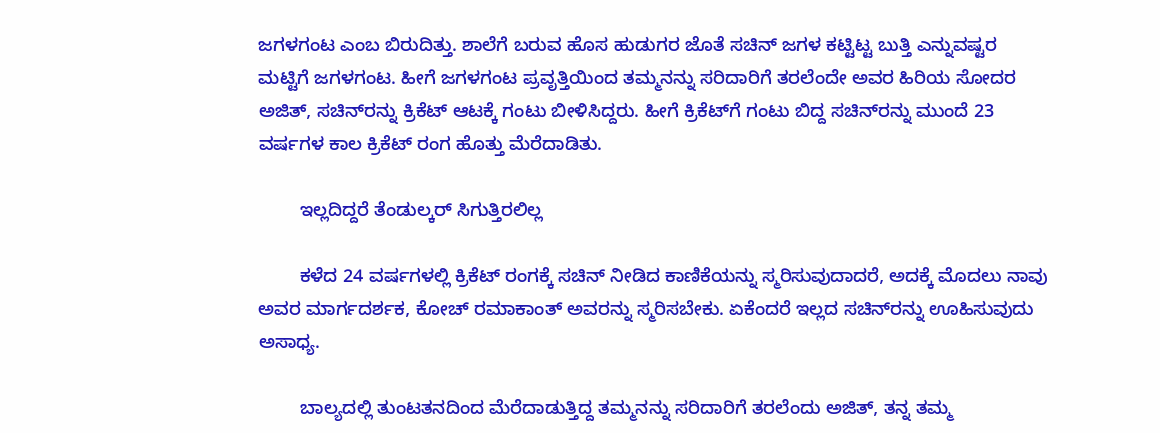ಜಗಳಗಂಟ ಎಂಬ ಬಿರುದಿತ್ತು. ಶಾಲೆಗೆ ಬರುವ ಹೊಸ ಹುಡುಗರ ಜೊತೆ ಸಚಿನ್‌ ಜಗಳ ಕಟ್ಟಿಟ್ಟ ಬುತ್ತಿ ಎನ್ನುವಷ್ಟರ ಮಟ್ಟಿಗೆ ಜಗಳಗಂಟ. ಹೀಗೆ ಜಗಳಗಂಟ ಪ್ರವೃತ್ತಿಯಿಂದ ತಮ್ಮನನ್ನು ಸರಿದಾರಿಗೆ ತರಲೆಂದೇ ಅವರ ಹಿರಿಯ ಸೋದರ ಅಜಿತ್‌, ಸಚಿನ್‌ರನ್ನು ಕ್ರಿಕೆಟ್‌ ಆಟಕ್ಕೆ ಗಂಟು ಬೀಳಿಸಿದ್ದರು. ಹೀಗೆ ಕ್ರಿಕೆಟ್‌ಗೆ ಗಂಟು ಬಿದ್ದ ಸಚಿನ್‌ರನ್ನು ಮುಂದೆ 23 ವರ್ಷಗಳ ಕಾಲ ಕ್ರಿಕೆಟ್‌ ರಂಗ ಹೊತ್ತು ಮೆರೆದಾಡಿತು.

        ಇಲ್ಲದಿದ್ದರೆ ತೆಂಡುಲ್ಕರ್‌ ಸಿಗುತ್ತಿರಲಿಲ್ಲ

        ಕಳೆದ 24 ವರ್ಷಗಳಲ್ಲಿ ಕ್ರಿಕೆಟ್‌ ರಂಗಕ್ಕೆ ಸಚಿನ್‌ ನೀಡಿದ ಕಾಣಿಕೆಯನ್ನು ಸ್ಮರಿಸುವುದಾದರೆ, ಅದಕ್ಕೆ ಮೊದಲು ನಾವು ಅವರ ಮಾರ್ಗದರ್ಶಕ, ಕೋಚ್‌ ರಮಾಕಾಂತ್‌ ಅವರನ್ನು ಸ್ಮರಿಸಬೇಕು. ಏಕೆಂದರೆ ಇಲ್ಲದ ಸಚಿನ್‌ರನ್ನು ಊಹಿಸುವುದು ಅಸಾಧ್ಯ.

        ಬಾಲ್ಯದಲ್ಲಿ ತುಂಟತನದಿಂದ ಮೆರೆದಾಡುತ್ತಿದ್ದ ತಮ್ಮನನ್ನು ಸರಿದಾರಿಗೆ ತರಲೆಂದು ಅಜಿತ್‌, ತನ್ನ ತಮ್ಮ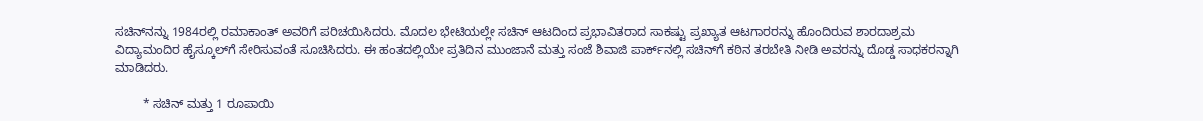ಸಚಿನ್‌ನನ್ನು 1984ರಲ್ಲಿ ರಮಾಕಾಂತ್‌ ಅವರಿಗೆ ಪರಿಚಯಿಸಿದರು. ಮೊದಲ ಭೇಟಿಯಲ್ಲೇ ಸಚಿನ್‌ ಆಟದಿಂದ ಪ್ರಭಾವಿತರಾದ ಸಾಕಷ್ಟು ಪ್ರಖ್ಯಾತ ಆಟಗಾರರನ್ನು ಹೊಂದಿರುವ ಶಾರದಾಶ್ರಮ ವಿದ್ಯಾಮಂದಿರ ಹೈಸ್ಕೂಲ್‌ಗೆ ಸೇರಿಸುವಂತೆ ಸೂಚಿಸಿದರು. ಈ ಹಂತದಲ್ಲಿಯೇ ಪ್ರತಿದಿನ ಮುಂಜಾನೆ ಮತ್ತು ಸಂಜೆ ಶಿವಾಜಿ ಪಾರ್ಕ್‌ನಲ್ಲಿ ಸಚಿನ್‌ಗೆ ಕಠಿನ ತರಬೇತಿ ನೀಡಿ ಅವರನ್ನು ದೊಡ್ಡ ಸಾಧಕರನ್ನಾಗಿ ಮಾಡಿದರು.

        * ಸಚಿನ್‌ ಮತ್ತು 1 ರೂಪಾಯಿ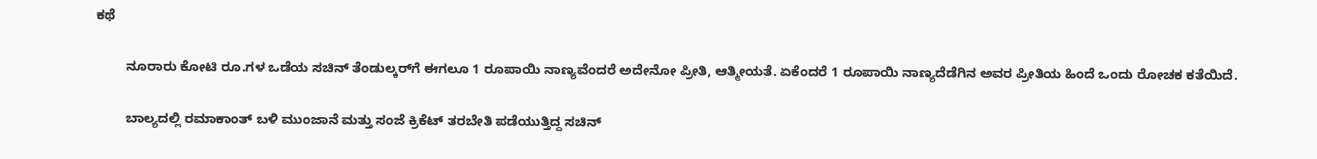ಕಥೆ

        ನೂರಾರು ಕೋಟಿ ರೂ.ಗಳ ಒಡೆಯ ಸಚಿನ್‌ ತೆಂಡುಲ್ಕರ್‌ಗೆ ಈಗಲೂ 1 ರೂಪಾಯಿ ನಾಣ್ಯವೆಂದರೆ ಅದೇನೋ ಪ್ರೀತಿ, ಆತ್ಮೀಯತೆ. ಏಕೆಂದರೆ 1 ರೂಪಾಯಿ ನಾಣ್ಯದೆಡೆಗಿನ ಅವರ ಪ್ರೀತಿಯ ಹಿಂದೆ ಒಂದು ರೋಚಕ ಕತೆಯಿದೆ.

        ಬಾಲ್ಯದಲ್ಲಿ ರಮಾಕಾಂತ್‌ ಬಳಿ ಮುಂಜಾನೆ ಮತ್ತು ಸಂಜೆ ಕ್ರಿಕೆಟ್‌ ತರಬೇತಿ ಪಡೆಯುತ್ತಿದ್ದ ಸಚಿನ್‌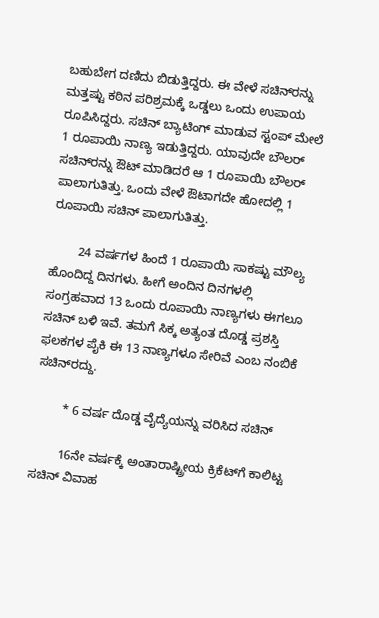ಬಹುಬೇಗ ದಣಿದು ಬಿಡುತ್ತಿದ್ದರು. ಈ ವೇಳೆ ಸಚಿನ್‌ರನ್ನು ಮತ್ತಷ್ಟು ಕಠಿನ ಪರಿಶ್ರಮಕ್ಕೆ ಒಡ್ಡಲು ಒಂದು ಉಪಾಯ ರೂಪಿಸಿದ್ದರು. ಸಚಿನ್‌ ಬ್ಯಾಟಿಂಗ್‌ ಮಾಡುವ ಸ್ಟಂಪ್‌ ಮೇಲೆ 1 ರೂಪಾಯಿ ನಾಣ್ಯ ಇಡುತ್ತಿದ್ದರು. ಯಾವುದೇ ಬೌಲರ್‌ ಸಚಿನ್‌ರನ್ನು ಔಟ್‌ ಮಾಡಿದರೆ ಆ 1 ರೂಪಾಯಿ ಬೌಲರ್‌ ಪಾಲಾಗುತಿತ್ತು. ಒಂದು ವೇಳೆ ಔಟಾಗದೇ ಹೋದಲ್ಲಿ 1 ರೂಪಾಯಿ ಸಚಿನ್‌ ಪಾಲಾಗುತಿತ್ತು.

        24 ವರ್ಷಗಳ ಹಿಂದೆ 1 ರೂಪಾಯಿ ಸಾಕಷ್ಟು ಮೌಲ್ಯ ಹೊಂದಿದ್ದ ದಿನಗಳು. ಹೀಗೆ ಅಂದಿನ ದಿನಗಳಲ್ಲಿ ಸಂಗ್ರಹವಾದ 13 ಒಂದು ರೂಪಾಯಿ ನಾಣ್ಯಗಳು ಈಗಲೂ ಸಚಿನ್‌ ಬಳಿ ಇವೆ. ತಮಗೆ ಸಿಕ್ಕ ಅತ್ಯಂತ ದೊಡ್ಡ ಪ್ರಶಸ್ತಿ ಫ‌ಲಕಗಳ ಪೈಕಿ ಈ 13 ನಾಣ್ಯಗಳೂ ಸೇರಿವೆ ಎಂಬ ನಂಬಿಕೆ ಸಚಿನ್‌ರದ್ದು.

        * 6 ವರ್ಷ ದೊಡ್ಡ ವೈದ್ಯೆಯನ್ನು ವರಿಸಿದ ಸಚಿನ್‌

        16ನೇ ವರ್ಷಕ್ಕೆ ಅಂತಾರಾಷ್ಟ್ರೀಯ ಕ್ರಿಕೆಟ್‌ಗೆ ಕಾಲಿಟ್ಟ ಸಚಿನ್‌ ವಿವಾಹ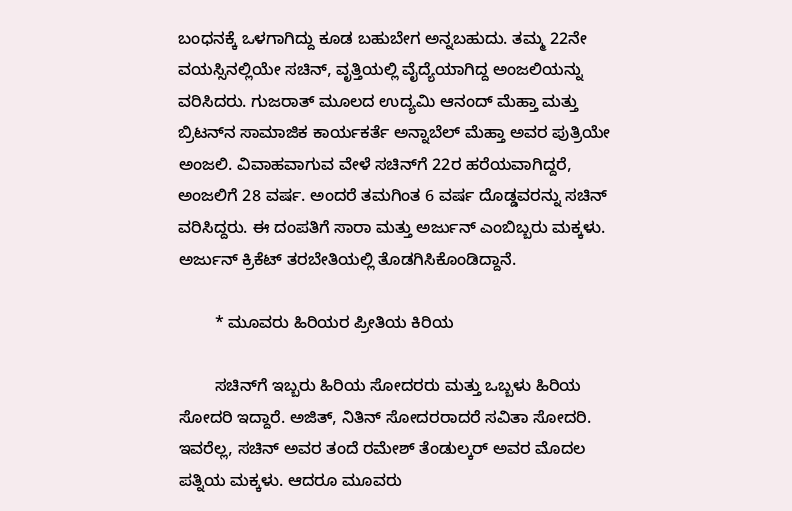ಬಂಧನಕ್ಕೆ ಒಳಗಾಗಿದ್ದು ಕೂಡ ಬಹುಬೇಗ ಅನ್ನಬಹುದು. ತಮ್ಮ 22ನೇ ವಯಸ್ಸಿನಲ್ಲಿಯೇ ಸಚಿನ್‌, ವೃತ್ತಿಯಲ್ಲಿ ವೈದ್ಯೆಯಾಗಿದ್ದ ಅಂಜಲಿಯನ್ನು ವರಿಸಿದರು. ಗುಜರಾತ್‌ ಮೂಲದ ಉದ್ಯಮಿ ಆನಂದ್‌ ಮೆಹ್ತಾ ಮತ್ತು ಬ್ರಿಟನ್‌ನ ಸಾಮಾಜಿಕ ಕಾರ್ಯಕರ್ತೆ ಅನ್ನಾಬೆಲ್‌ ಮೆಹ್ತಾ ಅವರ ಪುತ್ರಿಯೇ ಅಂಜಲಿ. ವಿವಾಹವಾಗುವ ವೇಳೆ ಸಚಿನ್‌ಗೆ 22ರ ಹರೆಯವಾಗಿದ್ದರೆ, ಅಂಜಲಿಗೆ 28 ವರ್ಷ. ಅಂದರೆ ತಮಗಿಂತ 6 ವರ್ಷ ದೊಡ್ಡವರನ್ನು ಸಚಿನ್‌ ವರಿಸಿದ್ದರು. ಈ ದಂಪತಿಗೆ ಸಾರಾ ಮತ್ತು ಅರ್ಜುನ್‌ ಎಂಬಿಬ್ಬರು ಮಕ್ಕಳು. ಅರ್ಜುನ್‌ ಕ್ರಿಕೆಟ್‌ ತರಬೇತಿಯಲ್ಲಿ ತೊಡಗಿಸಿಕೊಂಡಿದ್ದಾನೆ.

        * ಮೂವರು ಹಿರಿಯರ ಪ್ರೀತಿಯ ಕಿರಿಯ

        ಸಚಿನ್‌ಗೆ ಇಬ್ಬರು ಹಿರಿಯ ಸೋದರರು ಮತ್ತು ಒಬ್ಬಳು ಹಿರಿಯ ಸೋದರಿ ಇದ್ದಾರೆ. ಅಜಿತ್‌, ನಿತಿನ್‌ ಸೋದರರಾದರೆ ಸವಿತಾ ಸೋದರಿ. ಇವರೆಲ್ಲ, ಸಚಿನ್‌ ಅವರ ತಂದೆ ರಮೇಶ್‌ ತೆಂಡುಲ್ಕರ್‌ ಅವರ ಮೊದಲ ಪತ್ನಿಯ ಮಕ್ಕಳು. ಆದರೂ ಮೂವರು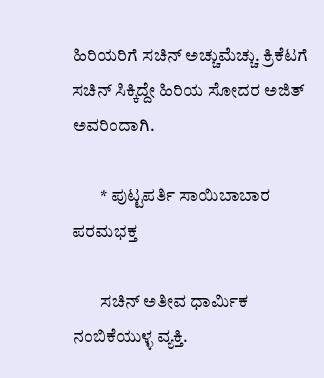ಹಿರಿಯರಿಗೆ ಸಚಿನ್‌ ಅಚ್ಚುಮೆಚ್ಚು. ಕ್ರಿಕೆಟಗೆ ಸಚಿನ್‌ ಸಿಕ್ಕಿದ್ದೇ ಹಿರಿಯ ಸೋದರ ಅಜಿತ್‌ ಅವರಿಂದಾಗಿ.

        * ಪುಟ್ಟಪರ್ತಿ ಸಾಯಿಬಾಬಾರ ಪರಮಭಕ್ತ

        ಸಚಿನ್‌ ಅತೀವ ಧಾರ್ಮಿಕ ನಂಬಿಕೆಯುಳ್ಳ ವ್ಯಕ್ತಿ.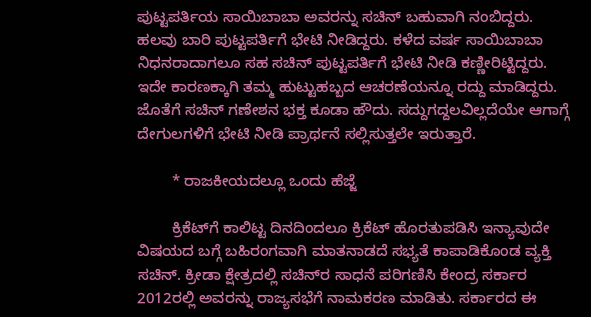ಪುಟ್ಟಪರ್ತಿಯ ಸಾಯಿಬಾಬಾ ಅವರನ್ನು ಸಚಿನ್‌ ಬಹುವಾಗಿ ನಂಬಿದ್ದರು. ಹಲವು ಬಾರಿ ಪುಟ್ಟಪರ್ತಿಗೆ ಭೇಟಿ ನೀಡಿದ್ದರು. ಕಳೆದ ವರ್ಷ ಸಾಯಿಬಾಬಾ ನಿಧನರಾದಾಗಲೂ ಸಹ ಸಚಿನ್‌ ಪುಟ್ಟಪರ್ತಿಗೆ ಭೇಟಿ ನೀಡಿ ಕಣ್ಣೀರಿಟ್ಟಿದ್ದರು. ಇದೇ ಕಾರಣಕ್ಕಾಗಿ ತಮ್ಮ ಹುಟ್ಟುಹಬ್ಬದ ಆಚರಣೆಯನ್ನೂ ರದ್ದು ಮಾಡಿದ್ದರು. ಜೊತೆಗೆ ಸಚಿನ್‌ ಗಣೇಶನ ಭಕ್ತ ಕೂಡಾ ಹೌದು. ಸದ್ದುಗದ್ದಲವಿಲ್ಲದೆಯೇ ಆಗಾಗ್ಗೆ ದೇಗುಲಗಳಿಗೆ ಭೇಟಿ ನೀಡಿ ಪ್ರಾರ್ಥನೆ ಸಲ್ಲಿಸುತ್ತಲೇ ಇರುತ್ತಾರೆ.

        * ರಾಜಕೀಯದಲ್ಲೂ ಒಂದು ಹೆಜ್ಜೆ

        ಕ್ರಿಕೆಟ್‌ಗೆ ಕಾಲಿಟ್ಟ ದಿನದಿಂದಲೂ ಕ್ರಿಕೆಟ್‌ ಹೊರತುಪಡಿಸಿ ಇನ್ಯಾವುದೇ ವಿಷಯದ ಬಗ್ಗೆ ಬಹಿರಂಗವಾಗಿ ಮಾತನಾಡದೆ ಸಭ್ಯತೆ ಕಾಪಾಡಿಕೊಂಡ ವ್ಯಕ್ತಿ ಸಚಿನ್‌. ಕ್ರೀಡಾ ಕ್ಷೇತ್ರದಲ್ಲಿ ಸಚಿನ್‌ರ ಸಾಧನೆ ಪರಿಗಣಿಸಿ ಕೇಂದ್ರ ಸರ್ಕಾರ 2012ರಲ್ಲಿ ಅವರನ್ನು ರಾಜ್ಯಸಭೆಗೆ ನಾಮಕರಣ ಮಾಡಿತು. ಸರ್ಕಾರದ ಈ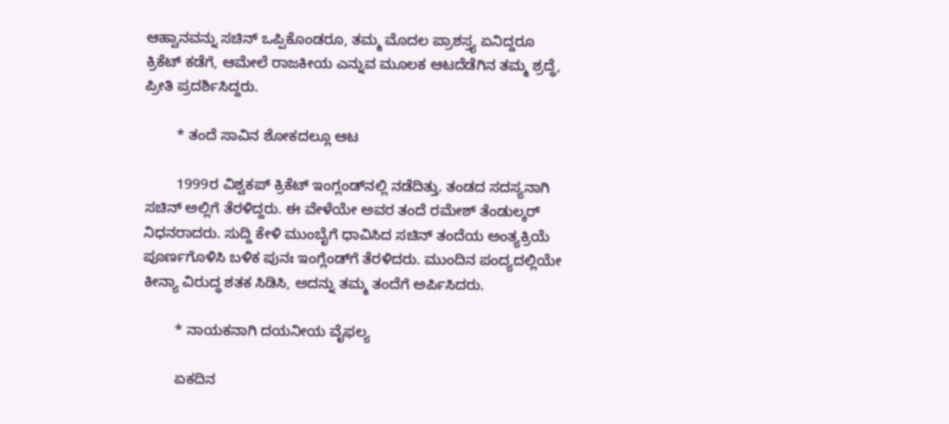ಆಹ್ವಾನವನ್ನು ಸಚಿನ್‌ ಒಪ್ಪಿಕೊಂಡರೂ, ತಮ್ಮ ಮೊದಲ ಪ್ರಾಶಸ್ತ್ಯ ಏನಿದ್ದರೂ ಕ್ರಿಕೆಟ್‌ ಕಡೆಗೆ, ಆಮೇಲೆ ರಾಜಕೀಯ ಎನ್ನುವ ಮೂಲಕ ಆಟದೆಡೆಗಿನ ತಮ್ಮ ಶ್ರದ್ಧೆ, ಪ್ರೀತಿ ಪ್ರದರ್ಶಿಸಿದ್ದರು.

        * ತಂದೆ ಸಾವಿನ ಶೋಕದಲ್ಲೂ ಆಟ

        1999ರ ವಿಶ್ವಕಪ್‌ ಕ್ರಿಕೆಟ್‌ ಇಂಗ್ಲಂಡ್‌ನ‌ಲ್ಲಿ ನಡೆದಿತ್ತು. ತಂಡದ ಸದಸ್ಯನಾಗಿ ಸಚಿನ್‌ ಅಲ್ಲಿಗೆ ತೆರಳಿದ್ದರು. ಈ ವೇಳೆಯೇ ಅವರ ತಂದೆ ರಮೇಶ್‌ ತೆಂಡುಲ್ಕರ್‌ ನಿಧನರಾದರು. ಸುದ್ದಿ ಕೇಳಿ ಮುಂಬೈಗೆ ಧಾವಿಸಿದ ಸಚಿನ್‌ ತಂದೆಯ ಅಂತ್ಯಕ್ರಿಯೆ ಪೂರ್ಣಗೊಳಿಸಿ ಬಳಿಕ ಪುನಃ ಇಂಗ್ಲೆಂಡ್‌ಗೆ ತೆರಳಿದರು. ಮುಂದಿನ ಪಂದ್ಯದಲ್ಲಿಯೇ ಕೀನ್ಯಾ ವಿರುದ್ಧ ಶತಕ ಸಿಡಿಸಿ, ಅದನ್ನು ತಮ್ಮ ತಂದೆಗೆ ಅರ್ಪಿಸಿದರು.

        * ನಾಯಕನಾಗಿ ದಯನೀಯ ವೈಫ‌ಲ್ಯ

        ಏಕದಿನ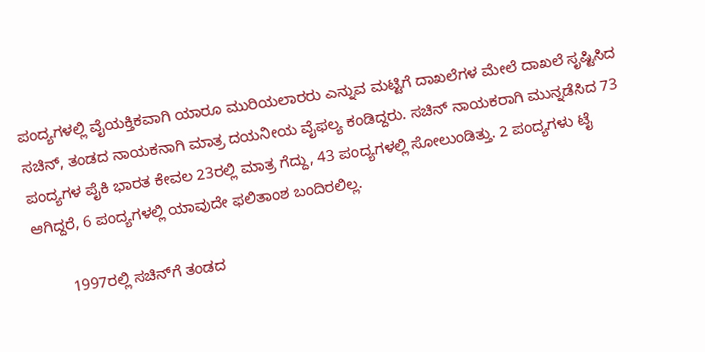ಪಂದ್ಯಗಳಲ್ಲಿ ವೈಯಕ್ತಿಕವಾಗಿ ಯಾರೂ ಮುರಿಯಲಾರರು ಎನ್ನುವ ಮಟ್ಟಿಗೆ ದಾಖಲೆಗಳ ಮೇಲೆ ದಾಖಲೆ ಸೃಷ್ಟಿಸಿದ ಸಚಿನ್‌, ತಂಡದ ನಾಯಕನಾಗಿ ಮಾತ್ರ ದಯನೀಯ ವೈಫ‌ಲ್ಯ ಕಂಡಿದ್ದರು. ಸಚಿನ್‌ ನಾಯಕರಾಗಿ ಮುನ್ನಡೆಸಿದ 73 ಪಂದ್ಯಗಳ ಪೈಕಿ ಭಾರತ ಕೇವಲ 23ರಲ್ಲಿ ಮಾತ್ರ ಗೆದ್ದು, 43 ಪಂದ್ಯಗಳಲ್ಲಿ ಸೋಲುಂಡಿತ್ತು. 2 ಪಂದ್ಯಗಳು ಟೈ ಆಗಿದ್ದರೆ, 6 ಪಂದ್ಯಗಳಲ್ಲಿ ಯಾವುದೇ ಫ‌ಲಿತಾಂಶ ಬಂದಿರಲಿಲ್ಲ.

        1997ರಲ್ಲಿ ಸಚಿನ್‌ಗೆ ತಂಡದ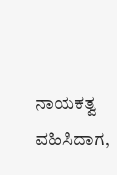ನಾಯಕತ್ವ ವಹಿಸಿದಾಗ,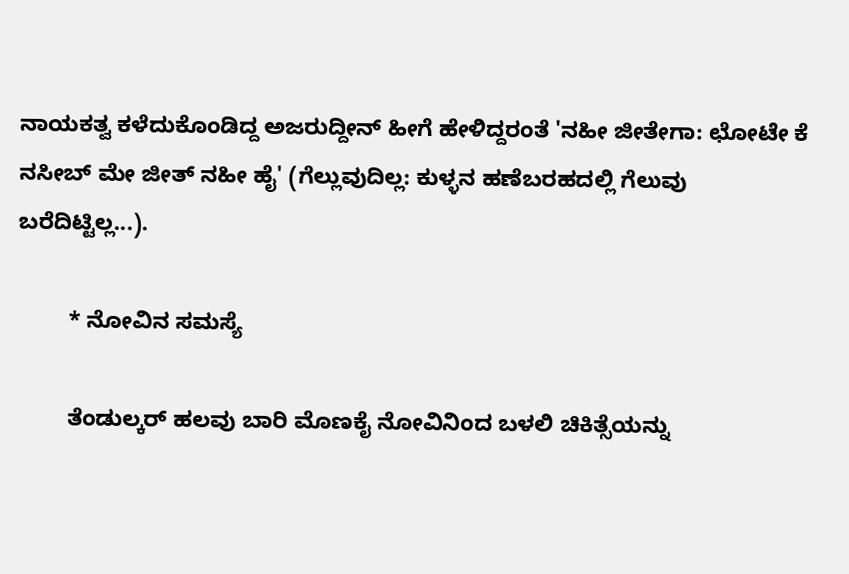ನಾಯಕತ್ವ ಕಳೆದುಕೊಂಡಿದ್ದ ಅಜರುದ್ದೀನ್‌ ಹೀಗೆ ಹೇಳಿದ್ದರಂತೆ 'ನಹೀ ಜೀತೇಗಾ: ಛೋಟೇ ಕೆ ನಸೀಬ್‌ ಮೇ ಜೀತ್‌ ನಹೀ ಹೈ' (ಗೆಲ್ಲುವುದಿಲ್ಲ: ಕುಳ್ಳನ ಹಣೆಬರಹದಲ್ಲಿ ಗೆಲುವು ಬರೆದಿಟ್ಟಿಲ್ಲ...).

        * ನೋವಿನ ಸಮಸ್ಯೆ

        ತೆಂಡುಲ್ಕರ್‌ ಹಲವು ಬಾರಿ ಮೊಣಕೈ ನೋವಿನಿಂದ ಬಳಲಿ ಚಿಕಿತ್ಸೆಯನ್ನು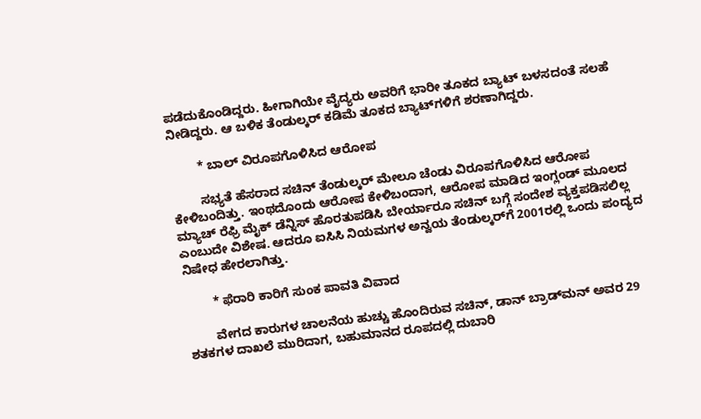ಪಡೆದುಕೊಂಡಿದ್ದರು. ಹೀಗಾಗಿಯೇ ವೈದ್ಯರು ಅವರಿಗೆ ಭಾರೀ ತೂಕದ ಬ್ಯಾಟ್‌ ಬಳಸದಂತೆ ಸಲಹೆ ನೀಡಿದ್ದರು. ಆ ಬಳಿಕ ತೆಂಡುಲ್ಕರ್‌ ಕಡಿಮೆ ತೂಕದ ಬ್ಯಾಟ್‌ಗಳಿಗೆ ಶರಣಾಗಿದ್ದರು.

        * ಬಾಲ್‌ ವಿರೂಪಗೊಳಿಸಿದ ಆರೋಪ

        ಸಭ್ಯತೆ ಹೆಸರಾದ ಸಚಿನ್‌ ತೆಂಡುಲ್ಕರ್‌ ಮೇಲೂ ಚೆಂಡು ವಿರೂಪಗೊಳಿಸಿದ ಆರೋಪ ಕೇಳಿಬಂದಿತ್ತು. ಇಂಥದೊಂದು ಆರೋಪ ಕೇಳಿಬಂದಾಗ, ಆರೋಪ ಮಾಡಿದ ಇಂಗ್ಲಂಡ್‌ ಮೂಲದ ಮ್ಯಾಚ್‌ ರೆಫ್ರಿ ಮೈಕ್‌ ಡೆನ್ನಿಸ್‌ ಹೊರತುಪಡಿಸಿ ಬೇರ್ಯಾರೂ ಸಚಿನ್‌ ಬಗ್ಗೆ ಸಂದೇಶ ವ್ಯಕ್ತಪಡಿಸಲಿಲ್ಲ ಎಂಬುದೇ ವಿಶೇಷ. ಆದರೂ ಐಸಿಸಿ ನಿಯಮಗಳ ಅನ್ವಯ ತೆಂಡುಲ್ಕರ್‌ಗೆ 2001ರಲ್ಲಿ ಒಂದು ಪಂದ್ಯದ ನಿಷೇಧ ಹೇರಲಾಗಿತ್ತು.

        * ಫೆರಾರಿ ಕಾರಿಗೆ ಸುಂಕ ಪಾವತಿ ವಿವಾದ

        ವೇಗದ ಕಾರುಗಳ ಚಾಲನೆಯ ಹುಚ್ಚು ಹೊಂದಿರುವ ಸಚಿನ್‌, ಡಾನ್‌ ಬ್ರಾಡ್‌ಮನ್‌ ಅವರ 29 ಶತಕಗಳ ದಾಖಲೆ ಮುರಿದಾಗ, ಬಹುಮಾನದ ರೂಪದಲ್ಲಿ ದುಬಾರಿ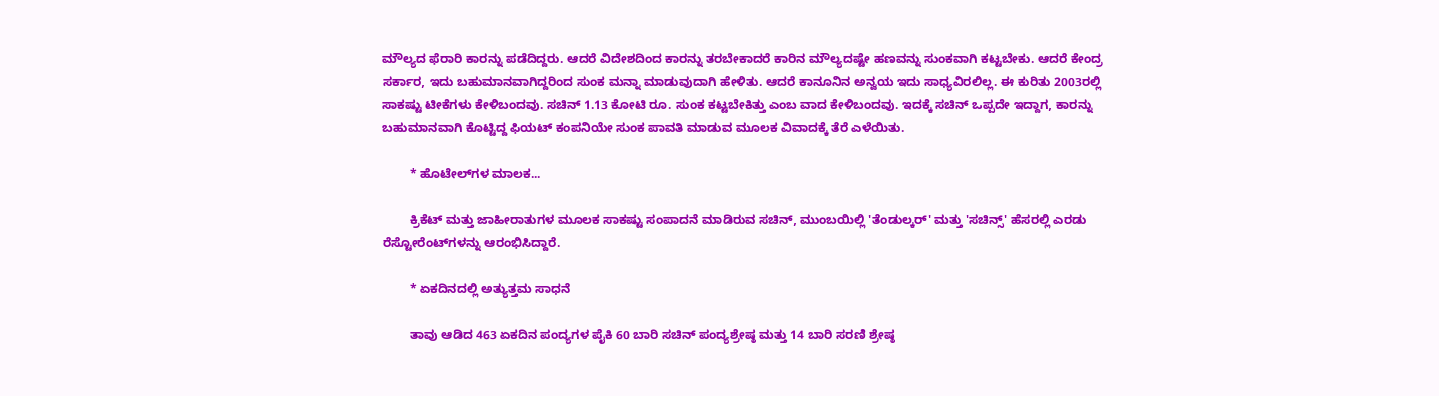ಮೌಲ್ಯದ ಫೆರಾರಿ ಕಾರನ್ನು ಪಡೆದಿದ್ದರು. ಆದರೆ ವಿದೇಶದಿಂದ ಕಾರನ್ನು ತರಬೇಕಾದರೆ ಕಾರಿನ ಮೌಲ್ಯದಷ್ಟೇ ಹಣವನ್ನು ಸುಂಕವಾಗಿ ಕಟ್ಟಬೇಕು. ಆದರೆ ಕೇಂದ್ರ ಸರ್ಕಾರ, ಇದು ಬಹುಮಾನವಾಗಿದ್ದರಿಂದ ಸುಂಕ ಮನ್ನಾ ಮಾಡುವುದಾಗಿ ಹೇಳಿತು. ಆದರೆ ಕಾನೂನಿನ ಅನ್ವಯ ಇದು ಸಾಧ್ಯವಿರಲಿಲ್ಲ. ಈ ಕುರಿತು 2003ರಲ್ಲಿ ಸಾಕಷ್ಟು ಟೀಕೆಗಳು ಕೇಳಿಬಂದವು. ಸಚಿನ್‌ 1.13 ಕೋಟಿ ರೂ. ಸುಂಕ ಕಟ್ಟಬೇಕಿತ್ತು ಎಂಬ ವಾದ ಕೇಳಿಬಂದವು. ಇದಕ್ಕೆ ಸಚಿನ್‌ ಒಪ್ಪದೇ ಇದ್ದಾಗ, ಕಾರನ್ನು ಬಹುಮಾನವಾಗಿ ಕೊಟ್ಟಿದ್ದ ಫಿಯಟ್‌ ಕಂಪನಿಯೇ ಸುಂಕ ಪಾವತಿ ಮಾಡುವ ಮೂಲಕ ವಿವಾದಕ್ಕೆ ತೆರೆ ಎಳೆಯಿತು.

        * ಹೊಟೇಲ್‌ಗ‌ಳ ಮಾಲಕ...

        ಕ್ರಿಕೆಟ್‌ ಮತ್ತು ಜಾಹೀರಾತುಗಳ ಮೂಲಕ ಸಾಕಷ್ಟು ಸಂಪಾದನೆ ಮಾಡಿರುವ ಸಚಿನ್‌, ಮುಂಬಯಿಲ್ಲಿ 'ತೆಂಡುಲ್ಕರ್' ಮತ್ತು 'ಸಚಿನ್ಸ್‌' ಹೆಸರಲ್ಲಿ ಎರಡು ರೆಸ್ಟೋರೆಂಟ್‌ಗಳನ್ನು ಆರಂಭಿಸಿದ್ದಾರೆ.

        * ಏಕದಿನದಲ್ಲಿ ಅತ್ಯುತ್ತಮ ಸಾಧನೆ

        ತಾವು ಆಡಿದ 463 ಏಕದಿನ ಪಂದ್ಯಗಳ ಪೈಕಿ 60 ಬಾರಿ ಸಚಿನ್‌ ಪಂದ್ಯಶ್ರೇಷ್ಠ ಮತ್ತು 14 ಬಾರಿ ಸರಣಿ ಶ್ರೇಷ್ಠ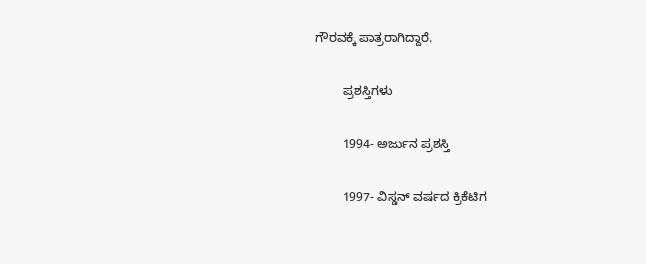ಗೌರವಕ್ಕೆ ಪಾತ್ರರಾಗಿದ್ದಾರೆ.

        ಪ್ರಶಸ್ತಿಗಳು

        1994- ಅರ್ಜುನ ಪ್ರಶಸ್ತಿ

        1997- ವಿಸ್ಡನ್‌ ವರ್ಷದ ಕ್ರಿಕೆಟಿಗ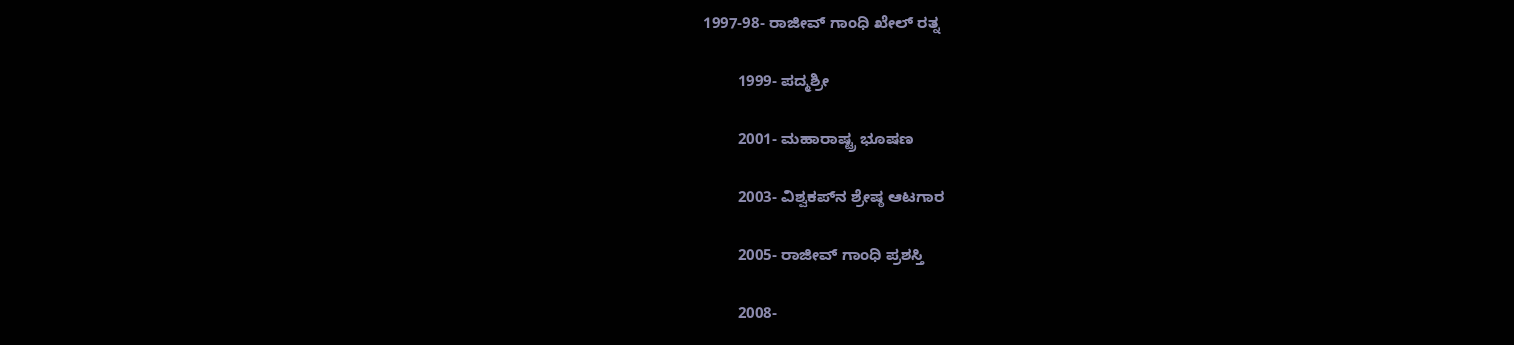1997-98- ರಾಜೀವ್‌ ಗಾಂಧಿ ಖೇಲ್‌ ರತ್ನ

        1999- ಪದ್ಮಶ್ರೀ

        2001- ಮಹಾರಾಷ್ಟ್ರ ಭೂಷಣ

        2003- ವಿಶ್ವಕಪ್‌ನ ಶ್ರೇಷ್ಠ ಆಟಗಾರ

        2005- ರಾಜೀವ್‌ ಗಾಂಧಿ ಪ್ರಶಸ್ತಿ

        2008-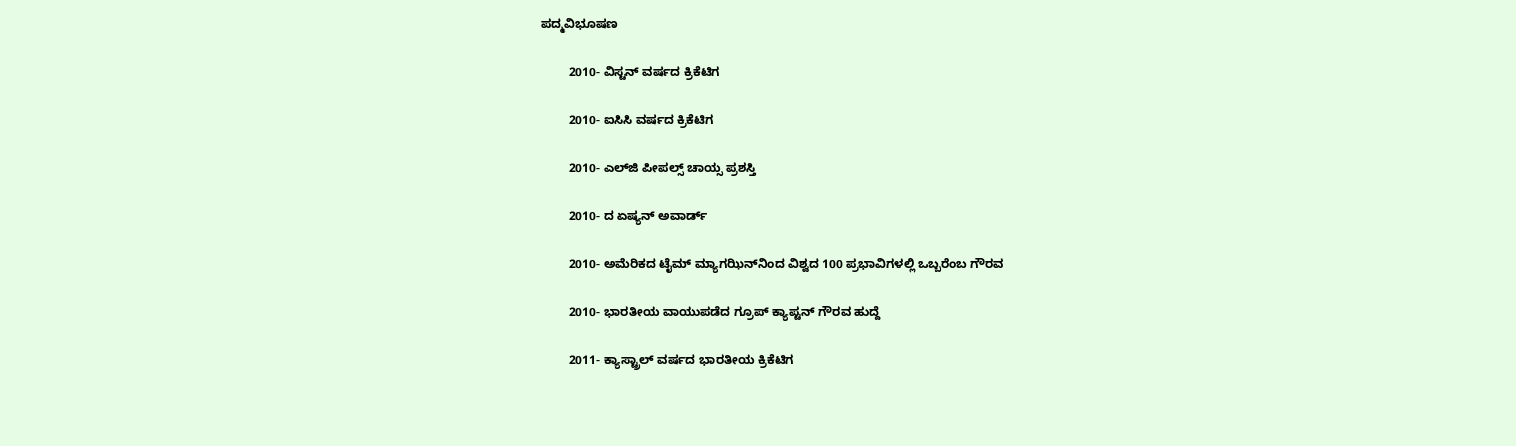ಪದ್ಮವಿಭೂಷಣ

        2010- ವಿಸ್ಟನ್‌ ವರ್ಷದ ಕ್ರಿಕೆಟಿಗ

        2010- ಐಸಿಸಿ ವರ್ಷದ ಕ್ರಿಕೆಟಿಗ

        2010- ಎಲ್‌ಜಿ ಪೀಪಲ್ಸ್‌ ಚಾಯ್ಸ ಪ್ರಶಸ್ತಿ

        2010- ದ ಏಷ್ಯನ್‌ ಅವಾರ್ಡ್‌

        2010- ಅಮೆರಿಕದ ಟೈಮ್‌ ಮ್ಯಾಗಝಿನ್‌ನಿಂದ ವಿಶ್ವದ 100 ಪ್ರಭಾವಿಗಳಲ್ಲಿ ಒಬ್ಬರೆಂಬ ಗೌರವ

        2010- ಭಾರತೀಯ ವಾಯುಪಡೆದ ಗ್ರೂಪ್‌ ಕ್ಯಾಪ್ಟನ್‌ ಗೌರವ ಹುದ್ದೆ

        2011- ಕ್ಯಾಸ್ಟ್ರಾಲ್‌ ವರ್ಷದ ಭಾರತೀಯ ಕ್ರಿಕೆಟಿಗ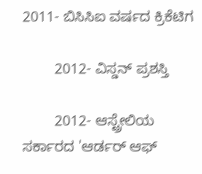2011- ಬಿಸಿಸಿಐ ವರ್ಷದ ಕ್ರಿಕೆಟಿಗ

        2012- ವಿಸ್ಡನ್‌ ಪ್ರಶಸ್ತಿ

        2012- ಆಸ್ಟ್ರೇಲಿಯ ಸರ್ಕಾರದ 'ಆರ್ಡರ್‌ ಆಫ್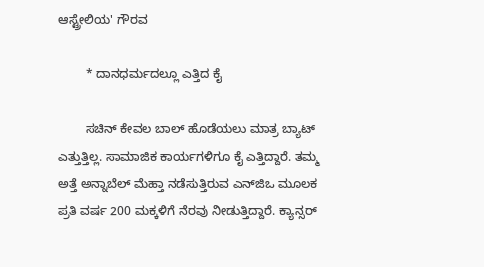ಆಸ್ಟ್ರೇಲಿಯ' ಗೌರವ

        * ದಾನಧರ್ಮದಲ್ಲೂ ಎತ್ತಿದ ಕೈ

        ಸಚಿನ್‌ ಕೇವಲ ಬಾಲ್‌ ಹೊಡೆಯಲು ಮಾತ್ರ ಬ್ಯಾಟ್‌ ಎತ್ತುತ್ತಿಲ್ಲ. ಸಾಮಾಜಿಕ ಕಾರ್ಯಗಳಿಗೂ ಕೈ ಎತ್ತಿದ್ದಾರೆ. ತಮ್ಮ ಅತ್ತೆ ಅನ್ನಾಬೆಲ್‌ ಮೆಹ್ತಾ ನಡೆಸುತ್ತಿರುವ ಎನ್‌ಜಿಒ ಮೂಲಕ ಪ್ರತಿ ವರ್ಷ 200 ಮಕ್ಕಳಿಗೆ ನೆರವು ನೀಡುತ್ತಿದ್ದಾರೆ. ಕ್ಯಾನ್ಸರ್‌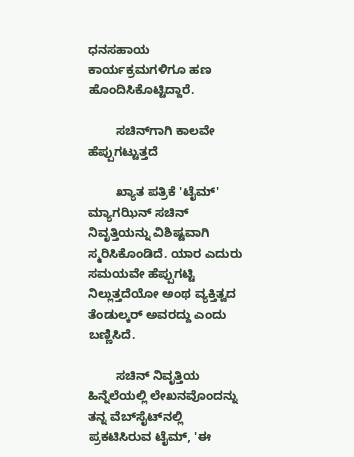ಧನಸಹಾಯ ಕಾರ್ಯಕ್ರಮಗಳಿಗೂ ಹಣ ಹೊಂದಿಸಿಕೊಟ್ಟಿದ್ದಾರೆ.

        ಸಚಿನ್‌ಗಾಗಿ ಕಾಲವೇ ಹೆಪ್ಪುಗಟ್ಟುತ್ತದೆ

        ಖ್ಯಾತ ಪತ್ರಿಕೆ 'ಟೈಮ್‌' ಮ್ಯಾಗಝಿನ್‌ ಸಚಿನ್‌ ನಿವೃತ್ತಿಯನ್ನು ವಿಶಿಷ್ಟವಾಗಿ ಸ್ಮರಿಸಿಕೊಂಡಿದೆ. ಯಾರ ಎದುರು ಸಮಯವೇ ಹೆಪ್ಪುಗಟ್ಟಿ ನಿಲ್ಲುತ್ತದೆಯೋ ಅಂಥ ವ್ಯಕ್ತಿತ್ವದ ತೆಂಡುಲ್ಕರ್‌ ಅವರದ್ದು ಎಂದು ಬಣ್ಣಿಸಿದೆ.

        ಸಚಿನ್‌ ನಿವೃತ್ತಿಯ ಹಿನ್ನೆಲೆಯಲ್ಲಿ ಲೇಖನವೊಂದನ್ನು ತನ್ನ ವೆಬ್‌ಸೈಟ್‌ನಲ್ಲಿ ಪ್ರಕಟಿಸಿರುವ ಟೈಮ್‌, 'ಈ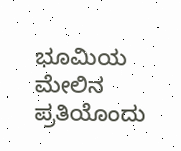ಭೂಮಿಯ ಮೇಲಿನ ಪ್ರತಿಯೊಂದು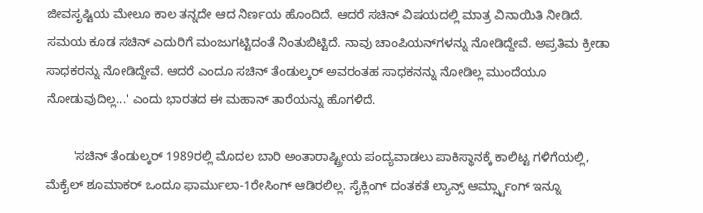ಜೀವಸೃಷ್ಟಿಯ ಮೇಲೂ ಕಾಲ ತನ್ನದೇ ಆದ ನಿರ್ಣಯ ಹೊಂದಿದೆ. ಆದರೆ ಸಚಿನ್‌ ವಿಷಯದಲ್ಲಿ ಮಾತ್ರ ವಿನಾಯಿತಿ ನೀಡಿದೆ. ಸಮಯ ಕೂಡ ಸಚಿನ್‌ ಎದುರಿಗೆ ಮಂಜುಗಟ್ಟಿದಂತೆ ನಿಂತುಬಿಟ್ಟಿದೆ. ನಾವು ಚಾಂಪಿಯನ್‌ಗಳನ್ನು ನೋಡಿದ್ದೇವೆ. ಅಪ್ರತಿಮ ಕ್ರೀಡಾ ಸಾಧಕರನ್ನು ನೋಡಿದ್ದೇವೆ. ಆದರೆ ಎಂದೂ ಸಚಿನ್‌ ತೆಂಡುಲ್ಕರ್‌ ಅವರಂತಹ ಸಾಧಕನನ್ನು ನೋಡಿಲ್ಲ ಮುಂದೆಯೂ ನೋಡುವುದಿಲ್ಲ...' ಎಂದು ಭಾರತದ ಈ ಮಹಾನ್‌ ತಾರೆಯನ್ನು ಹೊಗಳಿದೆ.

        'ಸಚಿನ್‌ ತೆಂಡುಲ್ಕರ್‌ 1989ರಲ್ಲಿ ಮೊದಲ ಬಾರಿ ಅಂತಾರಾಷ್ಟ್ರೀಯ ಪಂದ್ಯವಾಡಲು ಪಾಕಿಸ್ಥಾನಕ್ಕೆ ಕಾಲಿಟ್ಟ ಗಳಿಗೆಯಲ್ಲಿ, ಮೆಕೈಲ್‌ ಶೂಮಾಕರ್‌ ಒಂದೂ ಫಾರ್ಮುಲಾ-1ರೇಸಿಂಗ್‌ ಆಡಿರಲಿಲ್ಲ. ಸೈಕ್ಲಿಂಗ್‌ ದಂತಕತೆ ಲ್ಯಾನ್ಸ್‌ ಆರ್ಮ್ಸ್ಟಾಂಗ್‌ ಇನ್ನೂ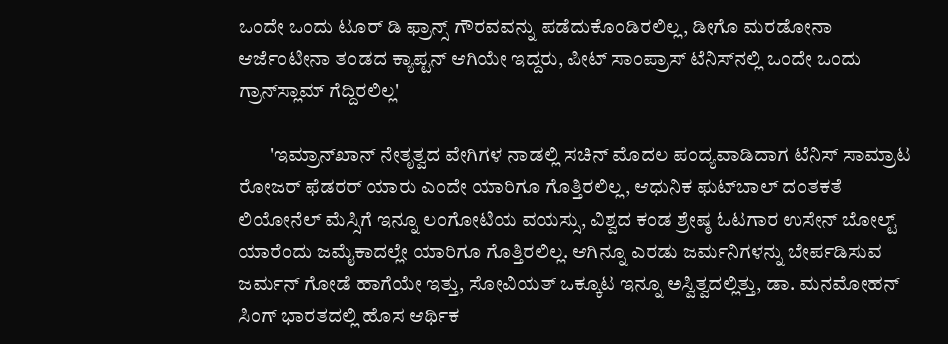ಒಂದೇ ಒಂದು ಟೂರ್‌ ಡಿ ಫ್ರಾನ್ಸ್‌ ಗೌರವವನ್ನು ಪಡೆದುಕೊಂಡಿರಲಿಲ್ಲ, ಡೀಗೊ ಮರಡೋನಾ ಆರ್ಜೆಂಟೀನಾ ತಂಡದ ಕ್ಯಾಪ್ಟನ್‌ ಆಗಿಯೇ ಇದ್ದರು, ಪೀಟ್‌ ಸಾಂಪ್ರಾಸ್‌ ಟೆನಿಸ್‌ನಲ್ಲಿ ಒಂದೇ ಒಂದು ಗ್ರಾನ್‌ಸ್ಲಾಮ್‌ ಗೆದ್ದಿರಲಿಲ್ಲ'

        'ಇಮ್ರಾನ್‌ಖಾನ್‌ ನೇತೃತ್ವದ ವೇಗಿಗಳ ನಾಡಲ್ಲಿ ಸಚಿನ್‌ ಮೊದಲ ಪಂದ್ಯವಾಡಿದಾಗ ಟೆನಿಸ್‌ ಸಾಮ್ರಾಟ ರೋಜರ್‌ ಫೆಡರರ್‌ ಯಾರು ಎಂದೇ ಯಾರಿಗೂ ಗೊತ್ತಿರಲಿಲ್ಲ, ಆಧುನಿಕ ಫ‌ುಟ್‌ಬಾಲ್‌ ದಂತಕತೆ ಲಿಯೋನೆಲ್‌ ಮೆಸ್ಸಿಗೆ ಇನ್ನೂ ಲಂಗೋಟಿಯ ವಯಸ್ಸು, ವಿಶ್ವದ ಕಂಡ ಶ್ರೇಷ್ಠ ಓಟಗಾರ ಉಸೇನ್‌ ಬೋಲ್ಟ್ ಯಾರೆಂದು ಜಮೈಕಾದಲ್ಲೇ ಯಾರಿಗೂ ಗೊತ್ತಿರಲಿಲ್ಲ. ಆಗಿನ್ನೂ ಎರಡು ಜರ್ಮನಿಗಳನ್ನು ಬೇರ್ಪಡಿಸುವ ಜರ್ಮನ್‌ ಗೋಡೆ ಹಾಗೆಯೇ ಇತ್ತು, ಸೋವಿಯತ್‌ ಒಕ್ಕೂಟ ಇನ್ನೂ ಅಸ್ವಿತ್ವದಲ್ಲಿತ್ತು, ಡಾ. ಮನಮೋಹನ್‌ ಸಿಂಗ್‌ ಭಾರತದಲ್ಲಿ ಹೊಸ ಆರ್ಥಿಕ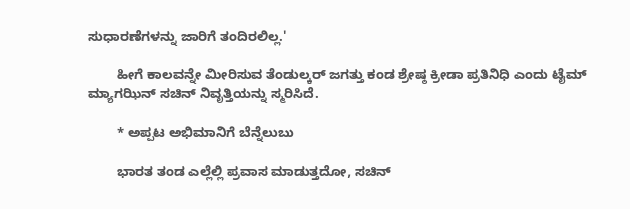ಸುಧಾರಣೆಗಳನ್ನು ಜಾರಿಗೆ ತಂದಿರಲಿಲ್ಲ.'

        ಹೀಗೆ ಕಾಲವನ್ನೇ ಮೀರಿಸುವ ತೆಂಡುಲ್ಕರ್‌ ಜಗತ್ತು ಕಂಡ ಶ್ರೇಷ್ಠ ಕ್ರೀಡಾ ಪ್ರತಿನಿಧಿ ಎಂದು ಟೈಮ್‌ ಮ್ಯಾಗಝಿನ್‌ ಸಚಿನ್‌ ನಿವೃತ್ತಿಯನ್ನು ಸ್ಮರಿಸಿದೆ.

        * ಅಪ್ಪಟ ಅಭಿಮಾನಿಗೆ ಬೆನ್ನೆಲುಬು

        ಭಾರತ ತಂಡ ಎಲ್ಲೆಲ್ಲಿ ಪ್ರವಾಸ ಮಾಡುತ್ತದೋ, ಸಚಿನ್‌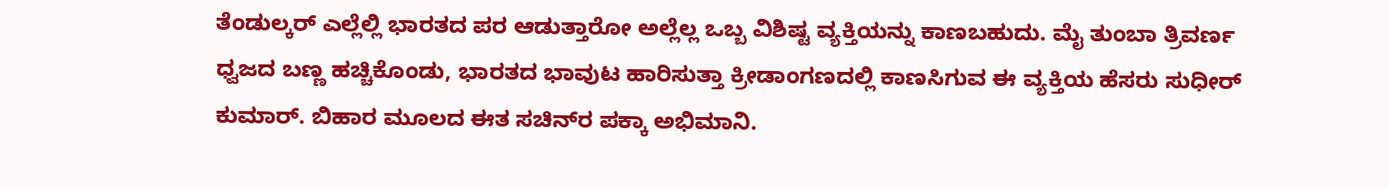ತೆಂಡುಲ್ಕರ್‌ ಎಲ್ಲೆಲ್ಲಿ ಭಾರತದ ಪರ ಆಡುತ್ತಾರೋ ಅಲ್ಲೆಲ್ಲ ಒಬ್ಬ ವಿಶಿಷ್ಟ ವ್ಯಕ್ತಿಯನ್ನು ಕಾಣಬಹುದು. ಮೈ ತುಂಬಾ ತ್ರಿವರ್ಣ ಧ್ವಜದ ಬಣ್ಣ ಹಚ್ಚಿಕೊಂಡು, ಭಾರತದ ಭಾವುಟ ಹಾರಿಸುತ್ತಾ ಕ್ರೀಡಾಂಗಣದಲ್ಲಿ ಕಾಣಸಿಗುವ ಈ ವ್ಯಕ್ತಿಯ ಹೆಸರು ಸುಧೀರ್‌ ಕುಮಾರ್‌. ಬಿಹಾರ ಮೂಲದ ಈತ ಸಚಿನ್‌ರ ಪಕ್ಕಾ ಅಭಿಮಾನಿ.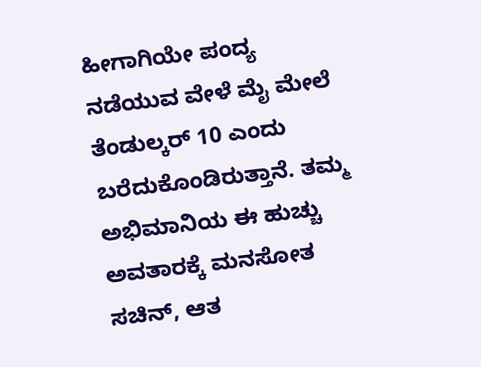ಹೀಗಾಗಿಯೇ ಪಂದ್ಯ ನಡೆಯುವ ವೇಳೆ ಮೈ ಮೇಲೆ ತೆಂಡುಲ್ಕರ್‌ 10 ಎಂದು ಬರೆದುಕೊಂಡಿರುತ್ತಾನೆ. ತಮ್ಮ ಅಭಿಮಾನಿಯ ಈ ಹುಚ್ಚು ಅವತಾರಕ್ಕೆ ಮನಸೋತ ಸಚಿನ್‌, ಆತ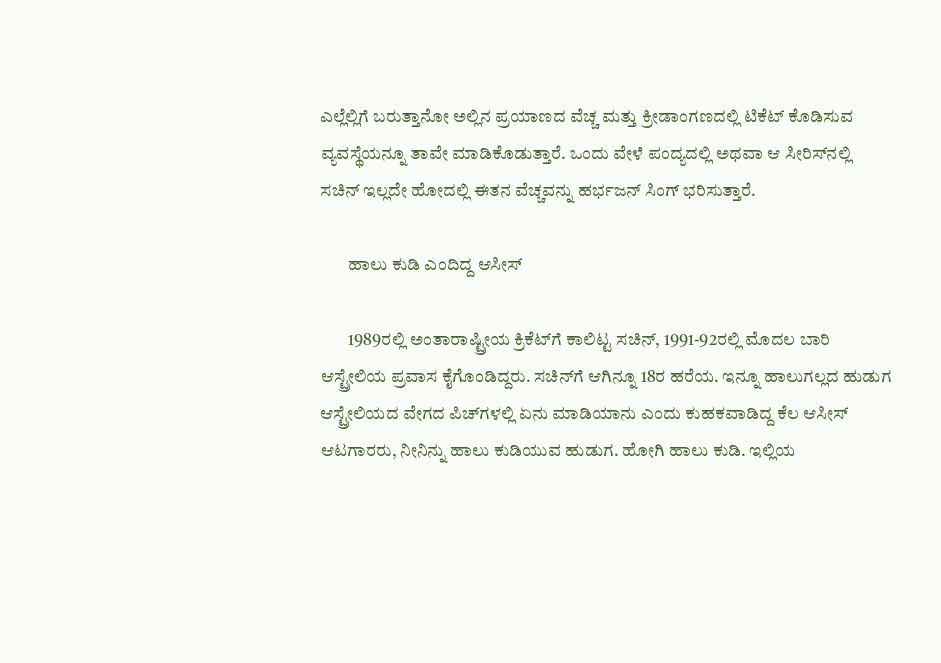ಎಲ್ಲೆಲ್ಲಿಗೆ ಬರುತ್ತಾನೋ ಅಲ್ಲಿನ ಪ್ರಯಾಣದ ವೆಚ್ಚ ಮತ್ತು ಕ್ರೀಡಾಂಗಣದಲ್ಲಿ ಟಿಕೆಟ್‌ ಕೊಡಿಸುವ ವ್ಯವಸ್ಥೆಯನ್ನೂ ತಾವೇ ಮಾಡಿಕೊಡುತ್ತಾರೆ. ಒಂದು ವೇಳೆ ಪಂದ್ಯದಲ್ಲಿ ಅಥವಾ ಆ ಸೀರಿಸ್‌ನಲ್ಲಿ ಸಚಿನ್‌ ಇಲ್ಲದೇ ಹೋದಲ್ಲಿ ಈತನ ವೆಚ್ಚವನ್ನು ಹರ್ಭಜನ್‌ ಸಿಂಗ್‌ ಭರಿಸುತ್ತಾರೆ.

        ಹಾಲು ಕುಡಿ ಎಂದಿದ್ದ ಆಸೀಸ್‌

        1989ರಲ್ಲಿ ಅಂತಾರಾಷ್ಟ್ರೀಯ ಕ್ರಿಕೆಟ್‌ಗೆ ಕಾಲಿಟ್ಟ ಸಚಿನ್‌, 1991-92ರಲ್ಲಿ ಮೊದಲ ಬಾರಿ ಆಸ್ಟ್ರೇಲಿಯ ಪ್ರವಾಸ ಕೈಗೊಂಡಿದ್ದರು. ಸಚಿನ್‌ಗೆ ಆಗಿನ್ನೂ 18ರ ಹರೆಯ. ಇನ್ನೂ ಹಾಲುಗಲ್ಲದ ಹುಡುಗ ಆಸ್ಟ್ರೇಲಿಯದ ವೇಗದ ಪಿಚ್‌ಗಳಲ್ಲಿ ಏನು ಮಾಡಿಯಾನು ಎಂದು ಕುಹಕವಾಡಿದ್ದ ಕೆಲ ಆಸೀಸ್‌ ಆಟಗಾರರು, ನೀನಿನ್ನು ಹಾಲು ಕುಡಿಯುವ ಹುಡುಗ. ಹೋಗಿ ಹಾಲು ಕುಡಿ. ಇಲ್ಲಿಯ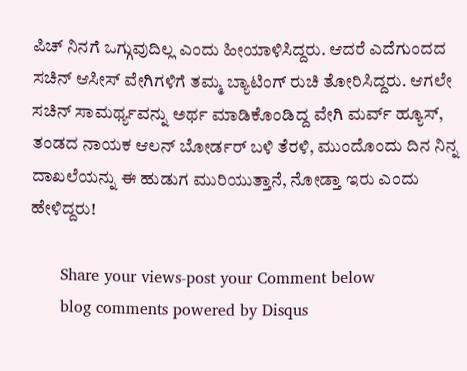ಪಿಚ್‌ ನಿನಗೆ ಒಗ್ಗುವುದಿಲ್ಲ ಎಂದು ಹೀಯಾಳಿಸಿದ್ದರು. ಆದರೆ ಎದೆಗುಂದದ ಸಚಿನ್‌ ಆಸೀಸ್‌ ವೇಗಿಗಳಿಗೆ ತಮ್ಮ ಬ್ಯಾಟಿಂಗ್‌ ರುಚಿ ತೋರಿಸಿದ್ದರು. ಆಗಲೇ ಸಚಿನ್‌ ಸಾಮರ್ಥ್ಯವನ್ನು ಅರ್ಥ ಮಾಡಿಕೊಂಡಿದ್ದ ವೇಗಿ ಮರ್ವ್‌ ಹ್ಯೂಸ್‌, ತಂಡದ ನಾಯಕ ಆಲನ್‌ ಬೋರ್ಡರ್‌ ಬಳಿ ತೆರಳಿ, ಮುಂದೊಂದು ದಿನ ನಿನ್ನ ದಾಖಲೆಯನ್ನು ಈ ಹುಡುಗ ಮುರಿಯುತ್ತಾನೆ, ನೋಡ್ತಾ ಇರು ಎಂದು ಹೇಳಿದ್ದರು!

      Share your views-post your Comment below
      blog comments powered by Disqus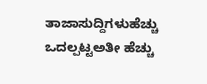ತಾಜಾಸುದ್ದಿಗಳುಹೆಚ್ಚು ಒದಲ್ಪಟ್ಟಅತೀ ಹೆಚ್ಚು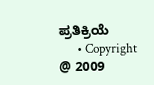ಪ್ರತಿಕ್ರಿಯೆ
      • Copyright @ 2009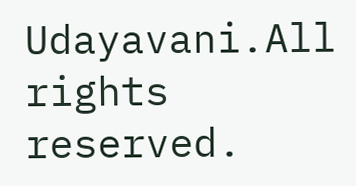Udayavani.All rights reserved.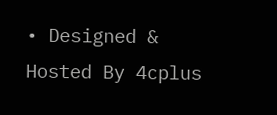• Designed & Hosted By 4cplus